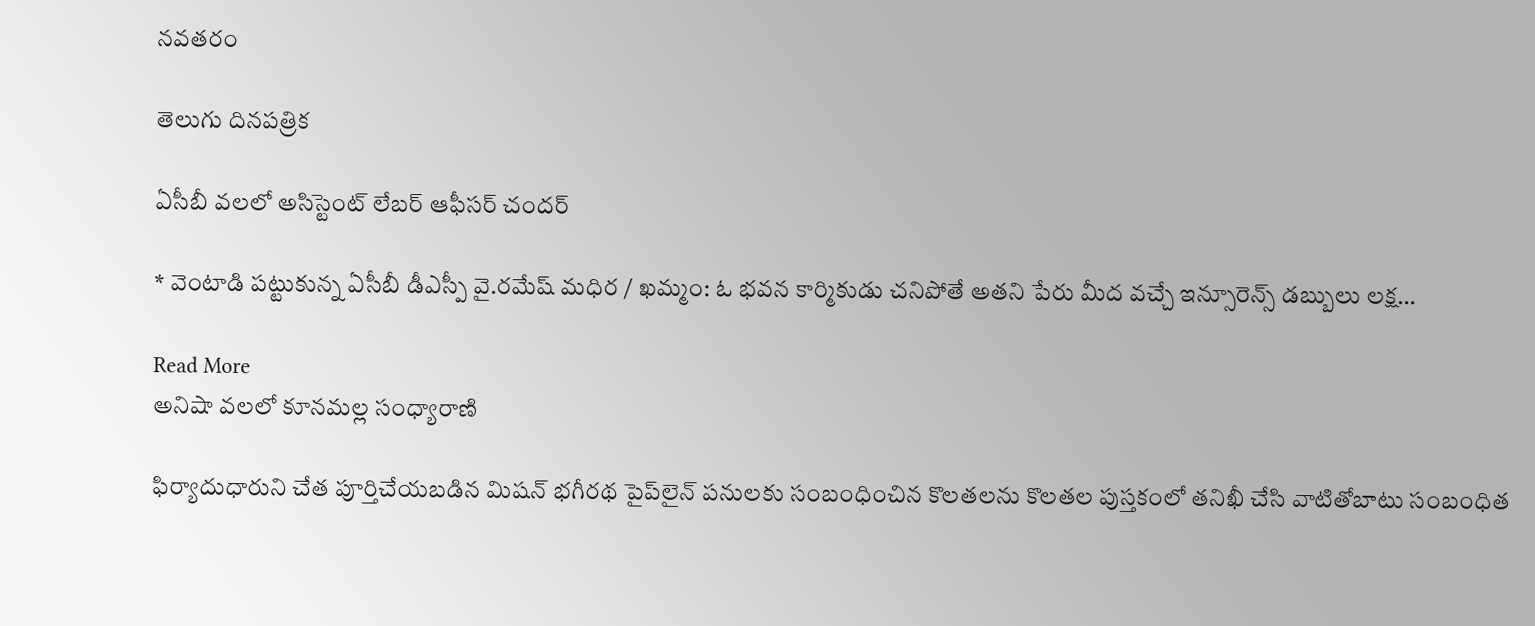నవతరం

తెలుగు దినపత్రిక

ఏసీబీ వలలో అసిస్టెంట్ లేబర్ ఆఫీసర్ చందర్

* వెంటాడి పట్టుకున్న ఏసీబీ డీఎస్పీ వై.రమేష్ మధిర / ఖమ్మం: ఓ భవన కార్మికుడు చనిపోతే అతని పేరు మీద వచ్చే ఇన్సూరెన్స్ డబ్బులు లక్ష…

Read More
అనిషా వలలో కూనమల్ల సంధ్యారాణి

ఫిర్యాదుధారుని చేత పూర్తిచేయబడిన మిషన్ భగీరథ పైప్‌లైన్ పనులకు సంబంధించిన కొలతలను కొలతల పుస్తకంలో తనిఖీ చేసి వాటితోబాటు సంబంధిత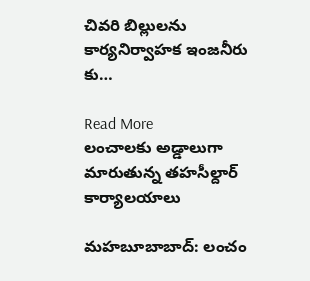చివరి బిల్లులను కార్యనిర్వాహక ఇంజనీరు కు…

Read More
లంచాలకు అడ్డాలుగా మారుతున్న తహసీల్దార్ కార్యాలయాలు

మహబూబాబాద్: లంచం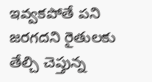ఇవ్వకపోతే పని జరగదని రైతులకు తేల్చి చెప్తున్న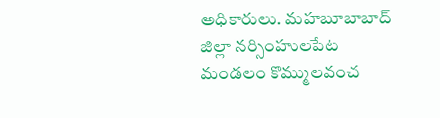అధికారులు. మహబూబాబాద్ జిల్లా నర్సింహులపేట మండలం కొమ్ములవంచ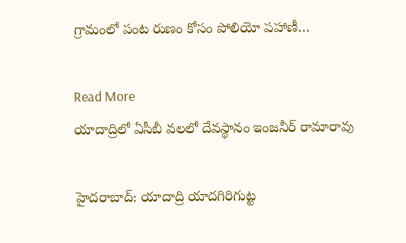గ్రామంలో పంట రుణం కోసం పోలియో పహాణీ…

Read More
యాదాద్రిలో ఏసీబీ వలలో దేవస్థానం ఇంజనీర్ రామారావు

హైదరాబాద్: యాదాద్రి యాదగిరిగుట్ట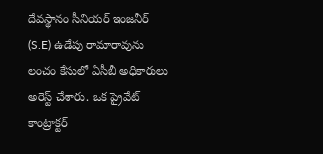దేవస్థానం సీనియర్ ఇంజనీర్ (S.E) ఉడేపు రామారావును లంచం కేసులో ఏసీబీ అధికారులు అరెస్ట్ చేశారు. ఒక ప్రైవేట్ కాంట్రాక్టర్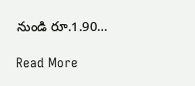నుండి రూ.1.90…

Read More